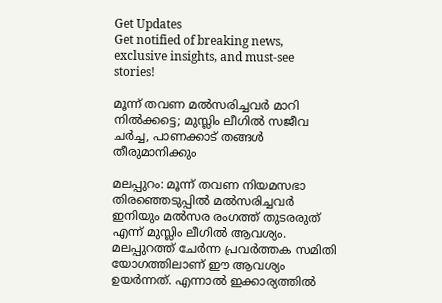Get Updates
Get notified of breaking news, exclusive insights, and must-see stories!

മൂന്ന് തവണ മല്‍സരിച്ചവര്‍ മാറി നില്‍ക്കട്ടെ; മുസ്ലിം ലീഗില്‍ സജീവ ചര്‍ച്ച, പാണക്കാട് തങ്ങള്‍ തീരുമാനിക്കും

മലപ്പുറം: മൂന്ന് തവണ നിയമസഭാ തിരഞ്ഞെടുപ്പില്‍ മല്‍സരിച്ചവര്‍ ഇനിയും മല്‍സര രംഗത്ത് തുടരരുത് എന്ന് മുസ്ലിം ലീഗില്‍ ആവശ്യം. മലപ്പുറത്ത് ചേര്‍ന്ന പ്രവര്‍ത്തക സമിതി യോഗത്തിലാണ് ഈ ആവശ്യം ഉയര്‍ന്നത്. എന്നാല്‍ ഇക്കാര്യത്തില്‍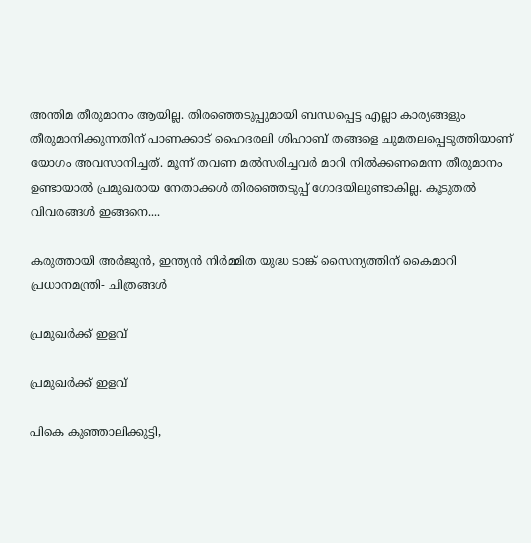അന്തിമ തീരുമാനം ആയില്ല. തിരഞ്ഞെടുപ്പുമായി ബന്ധപ്പെട്ട എല്ലാ കാര്യങ്ങളും തീരുമാനിക്കുന്നതിന് പാണക്കാട് ഹൈദരലി ശിഹാബ് തങ്ങളെ ചുമതലപ്പെടുത്തിയാണ് യോഗം അവസാനിച്ചത്. മൂന്ന് തവണ മല്‍സരിച്ചവര്‍ മാറി നില്‍ക്കണമെന്ന തീരുമാനം ഉണ്ടായാല്‍ പ്രമുഖരായ നേതാക്കള്‍ തിരഞ്ഞെടുപ്പ് ഗോദയിലുണ്ടാകില്ല. കൂടുതല്‍ വിവരങ്ങള്‍ ഇങ്ങനെ....

കരുത്തായി അര്‍ജുന്‍, ഇന്ത്യന്‍ നിര്‍മ്മിത യുദ്ധ ടാങ്ക് സൈന്യത്തിന് കൈമാറി പ്രധാനമന്ത്രി- ചിത്രങ്ങള്‍

പ്രമുഖര്‍ക്ക് ഇളവ്

പ്രമുഖര്‍ക്ക് ഇളവ്

പികെ കുഞ്ഞാലിക്കുട്ടി,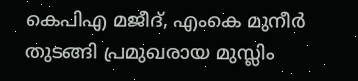കെപിഎ മജീദ്, എംകെ മുനീര്‍ തുടങ്ങി പ്രമുഖരായ മുസ്ലിം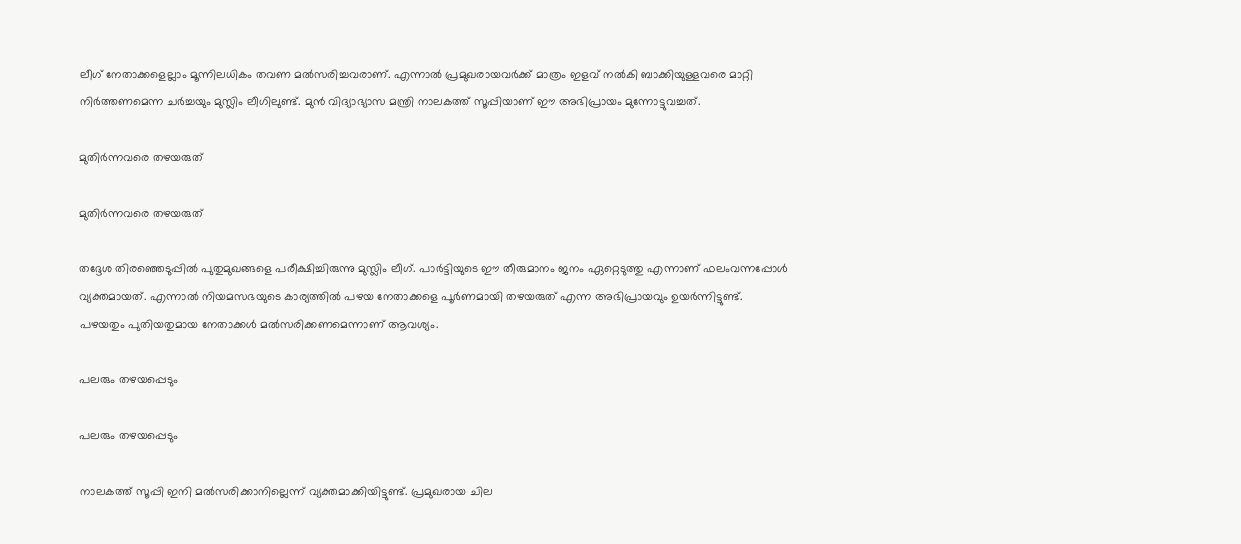ലീഗ് നേതാക്കളെല്ലാം മൂന്നിലധികം തവണ മല്‍സരിച്ചവരാണ്. എന്നാല്‍ പ്രമുഖരായവര്‍ക്ക് മാത്രം ഇളവ് നല്‍കി ബാക്കിയുള്ളവരെ മാറ്റി നിര്‍ത്തണമെന്ന ചര്‍ച്ചയും മുസ്ലിം ലീഗിലുണ്ട്. മുന്‍ വിദ്യാഭ്യാസ മന്ത്രി നാലകത്ത് സൂപ്പിയാണ് ഈ അഭിപ്രായം മുന്നോട്ടുവച്ചത്.

മുതിര്‍ന്നവരെ തഴയരുത്

മുതിര്‍ന്നവരെ തഴയരുത്

തദ്ദേശ തിരഞ്ഞെടുപ്പില്‍ പുതുമുഖങ്ങളെ പരീക്ഷിച്ചിരുന്നു മുസ്ലിം ലീഗ്. പാര്‍ട്ടിയുടെ ഈ തീരുമാനം ജനം ഏറ്റെടുത്തു എന്നാണ് ഫലംവന്നപ്പോള്‍ വ്യക്തമായത്. എന്നാല്‍ നിയമസഭയുടെ കാര്യത്തില്‍ പഴയ നേതാക്കളെ പൂര്‍ണമായി തഴയരുത് എന്ന അഭിപ്രായവും ഉയര്‍ന്നിട്ടുണ്ട്. പഴയതും പുതിയതുമായ നേതാക്കള്‍ മല്‍സരിക്കണമെന്നാണ് ആവശ്യം.

പലരും തഴയപ്പെടും

പലരും തഴയപ്പെടും

നാലകത്ത് സൂപ്പി ഇനി മല്‍സരിക്കാനില്ലെന്ന് വ്യക്തമാക്കിയിട്ടുണ്ട്. പ്രമുഖരായ ചില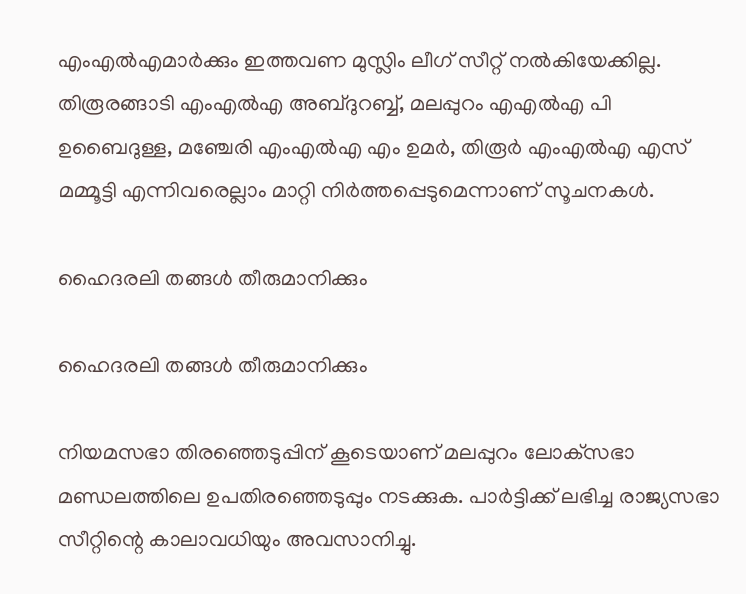എംഎല്‍എമാര്‍ക്കും ഇത്തവണ മുസ്ലിം ലീഗ് സീറ്റ് നല്‍കിയേക്കില്ല. തിരൂരങ്ങാടി എംഎല്‍എ അബ്ദുറബ്ബ്, മലപ്പുറം എഎല്‍എ പി ഉബൈദുള്ള, മഞ്ചേരി എംഎല്‍എ എം ഉമര്‍, തിരൂര്‍ എംഎല്‍എ എസ് മമ്മൂട്ടി എന്നിവരെല്ലാം മാറ്റി നിര്‍ത്തപ്പെടുമെന്നാണ് സൂചനകള്‍.

ഹൈദരലി തങ്ങള്‍ തീരുമാനിക്കും

ഹൈദരലി തങ്ങള്‍ തീരുമാനിക്കും

നിയമസഭാ തിരഞ്ഞെടുപ്പിന് കൂടെയാണ് മലപ്പുറം ലോക്‌സഭാ മണ്ഡലത്തിലെ ഉപതിരഞ്ഞെടുപ്പും നടക്കുക. പാര്‍ട്ടിക്ക് ലഭിച്ച രാജ്യസഭാ സീറ്റിന്റെ കാലാവധിയും അവസാനിച്ചു.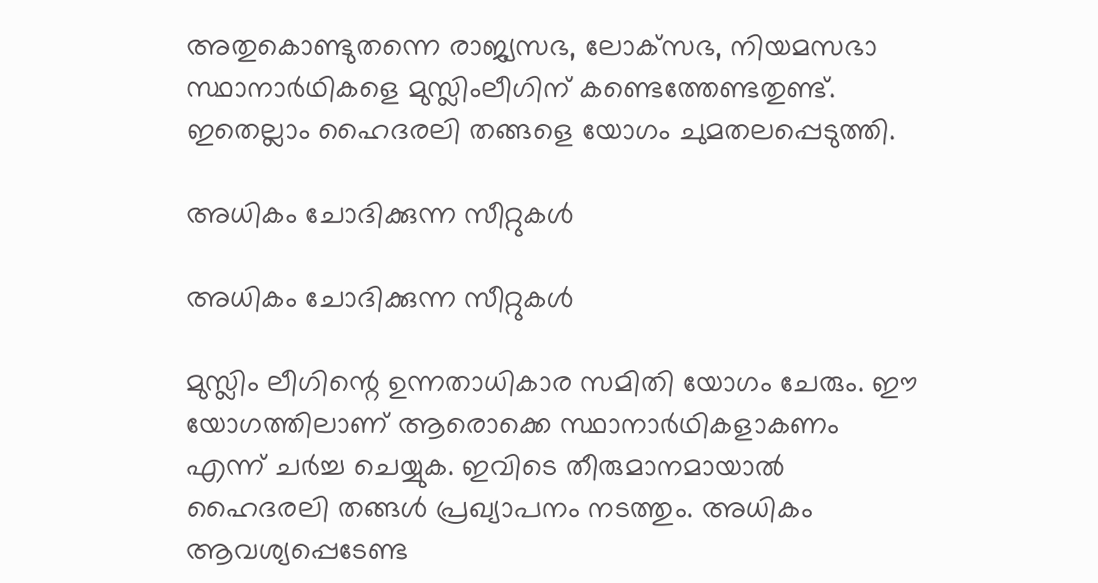അതുകൊണ്ടുതന്നെ രാജ്യസഭ, ലോക്‌സഭ, നിയമസഭാ സ്ഥാനാര്‍ഥികളെ മുസ്ലിംലീഗിന് കണ്ടെത്തേണ്ടതുണ്ട്. ഇതെല്ലാം ഹൈദരലി തങ്ങളെ യോഗം ചുമതലപ്പെടുത്തി.

അധികം ചോദിക്കുന്ന സീറ്റുകള്‍

അധികം ചോദിക്കുന്ന സീറ്റുകള്‍

മുസ്ലിം ലീഗിന്റെ ഉന്നതാധികാര സമിതി യോഗം ചേരും. ഈ യോഗത്തിലാണ് ആരൊക്കെ സ്ഥാനാര്‍ഥികളാകണം എന്ന് ചര്‍ച്ച ചെയ്യുക. ഇവിടെ തീരുമാനമായാല്‍ ഹൈദരലി തങ്ങള്‍ പ്രഖ്യാപനം നടത്തും. അധികം ആവശ്യപ്പെടേണ്ട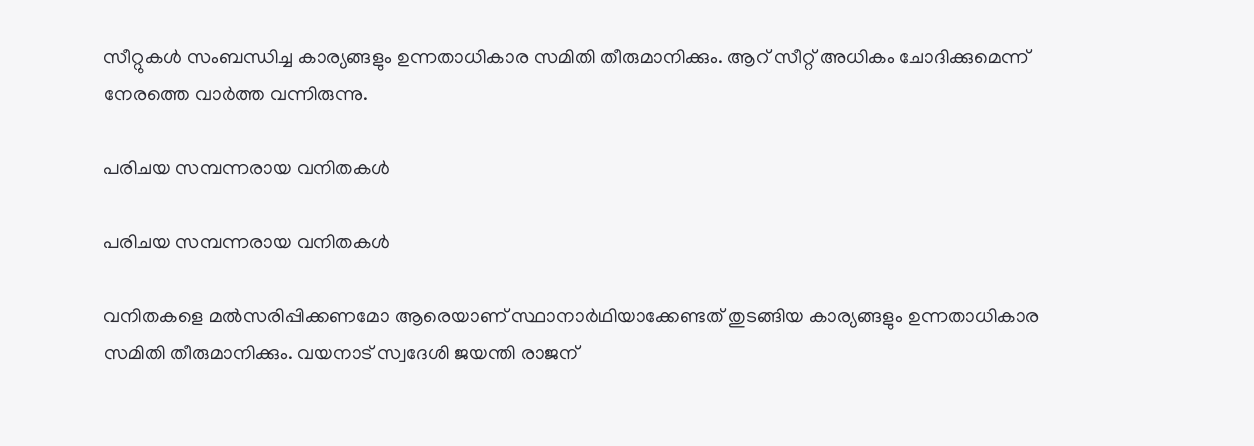സീറ്റുകള്‍ സംബന്ധിച്ച കാര്യങ്ങളും ഉന്നതാധികാര സമിതി തീരുമാനിക്കും. ആറ് സീറ്റ് അധികം ചോദിക്കുമെന്ന് നേരത്തെ വാര്‍ത്ത വന്നിരുന്നു.

പരിചയ സമ്പന്നരായ വനിതകള്‍

പരിചയ സമ്പന്നരായ വനിതകള്‍

വനിതകളെ മല്‍സരിപ്പിക്കണമോ ആരെയാണ് സ്ഥാനാര്‍ഥിയാക്കേണ്ടത് തുടങ്ങിയ കാര്യങ്ങളും ഉന്നതാധികാര സമിതി തീരുമാനിക്കും. വയനാട് സ്വദേശി ജയന്തി രാജന്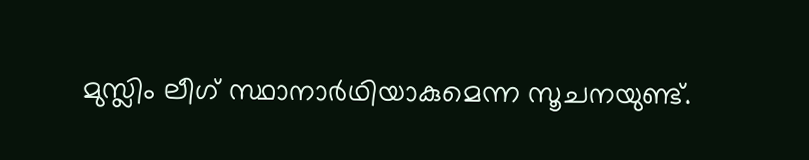മുസ്ലിം ലീഗ് സ്ഥാനാര്‍ഥിയാകുമെന്ന സൂചനയുണ്ട്.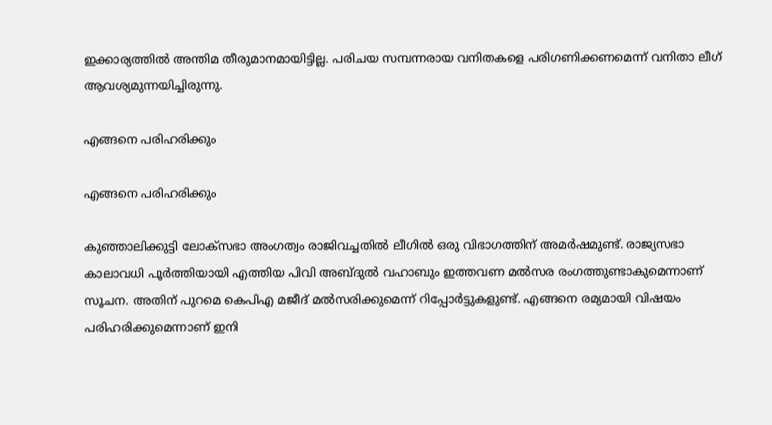ഇക്കാര്യത്തില്‍ അന്തിമ തീരുമാനമായിട്ടില്ല. പരിചയ സമ്പന്നരായ വനിതകളെ പരിഗണിക്കണമെന്ന് വനിതാ ലീഗ് ആവശ്യമുന്നയിച്ചിരുന്നു.

എങ്ങനെ പരിഹരിക്കും

എങ്ങനെ പരിഹരിക്കും

കുഞ്ഞാലിക്കുട്ടി ലോക്‌സഭാ അംഗത്വം രാജിവച്ചതില്‍ ലീഗില്‍ ഒരു വിഭാഗത്തിന് അമര്‍ഷമുണ്ട്. രാജ്യസഭാ കാലാവധി പൂര്‍ത്തിയായി എത്തിയ പിവി അബ്ദുല്‍ വഹാബും ഇത്തവണ മല്‍സര രംഗത്തുണ്ടാകുമെന്നാണ് സൂചന. അതിന് പുറമെ കെപിഎ മജീദ് മല്‍സരിക്കുമെന്ന് റിപ്പോര്‍ട്ടുകളുണ്ട്. എങ്ങനെ രമ്യമായി വിഷയം പരിഹരിക്കുമെന്നാണ് ഇനി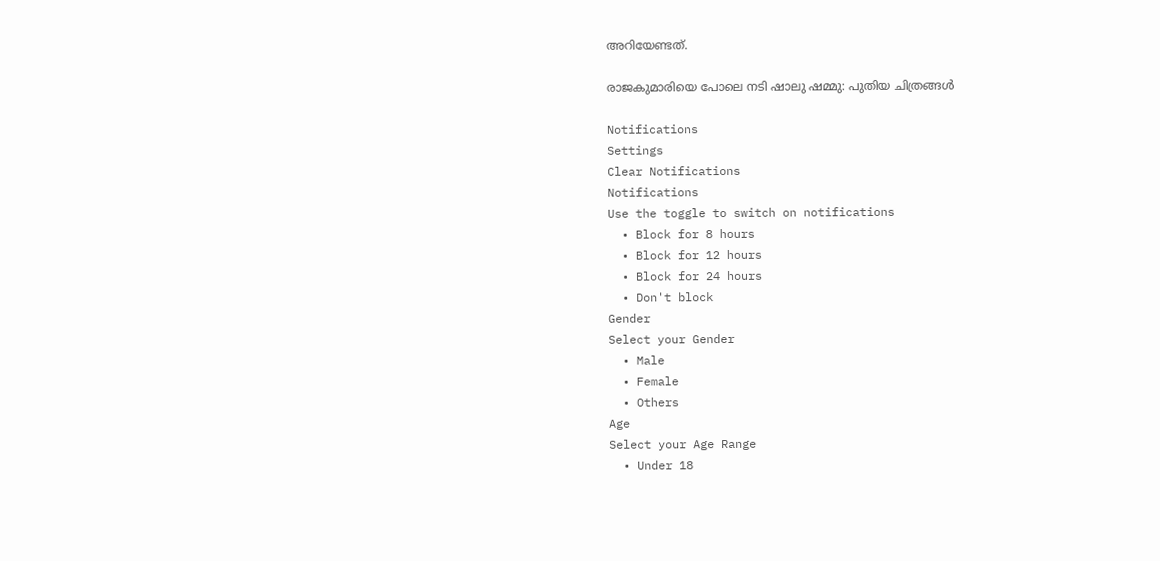അറിയേണ്ടത്.

രാജകുമാരിയെ പോലെ നടി ഷാലു ഷമ്മു: പുതിയ ചിത്രങ്ങള്‍

Notifications
Settings
Clear Notifications
Notifications
Use the toggle to switch on notifications
  • Block for 8 hours
  • Block for 12 hours
  • Block for 24 hours
  • Don't block
Gender
Select your Gender
  • Male
  • Female
  • Others
Age
Select your Age Range
  • Under 18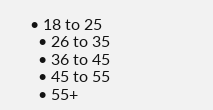• 18 to 25
  • 26 to 35
  • 36 to 45
  • 45 to 55
  • 55+